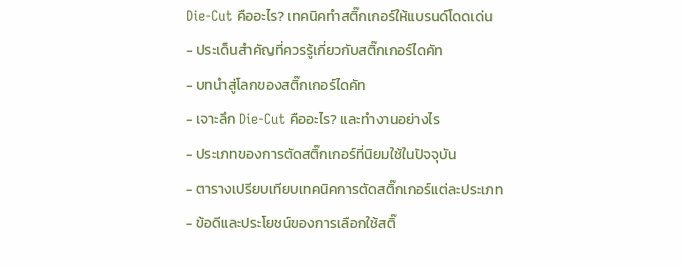Die-Cut คืออะไร? เทคนิคทำสติ๊กเกอร์ให้แบรนด์โดดเด่น
- ประเด็นสำคัญที่ควรรู้เกี่ยวกับสติ๊กเกอร์ไดคัท
- บทนำสู่โลกของสติ๊กเกอร์ไดคัท
- เจาะลึก Die-Cut คืออะไร? และทำงานอย่างไร
- ประเภทของการตัดสติ๊กเกอร์ที่นิยมใช้ในปัจจุบัน
- ตารางเปรียบเทียบเทคนิคการตัดสติ๊กเกอร์แต่ละประเภท
- ข้อดีและประโยชน์ของการเลือกใช้สติ๊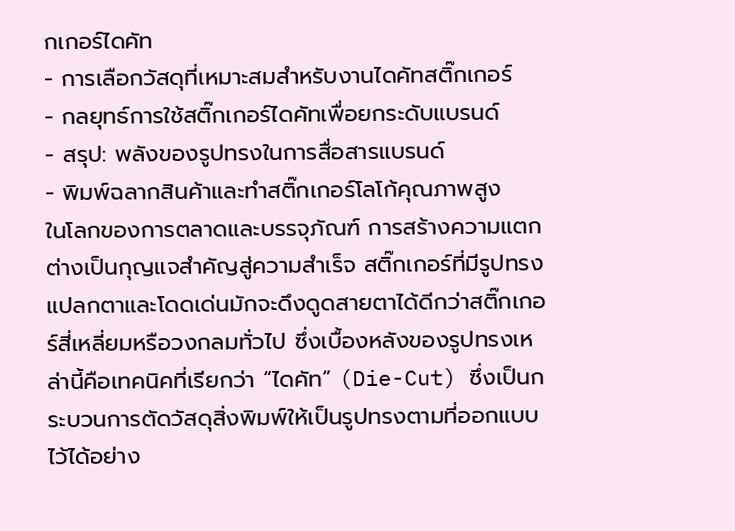กเกอร์ไดคัท
- การเลือกวัสดุที่เหมาะสมสำหรับงานไดคัทสติ๊กเกอร์
- กลยุทธ์การใช้สติ๊กเกอร์ไดคัทเพื่อยกระดับแบรนด์
- สรุป: พลังของรูปทรงในการสื่อสารแบรนด์
- พิมพ์ฉลากสินค้าและทำสติ๊กเกอร์โลโก้คุณภาพสูง
ในโลกของการตลาดและบรรจุภัณฑ์ การสร้างความแตกต่างเป็นกุญแจสำคัญสู่ความสำเร็จ สติ๊กเกอร์ที่มีรูปทรงแปลกตาและโดดเด่นมักจะดึงดูดสายตาได้ดีกว่าสติ๊กเกอร์สี่เหลี่ยมหรือวงกลมทั่วไป ซึ่งเบื้องหลังของรูปทรงเหล่านี้คือเทคนิคที่เรียกว่า “ไดคัท” (Die-Cut) ซึ่งเป็นกระบวนการตัดวัสดุสิ่งพิมพ์ให้เป็นรูปทรงตามที่ออกแบบไว้ได้อย่าง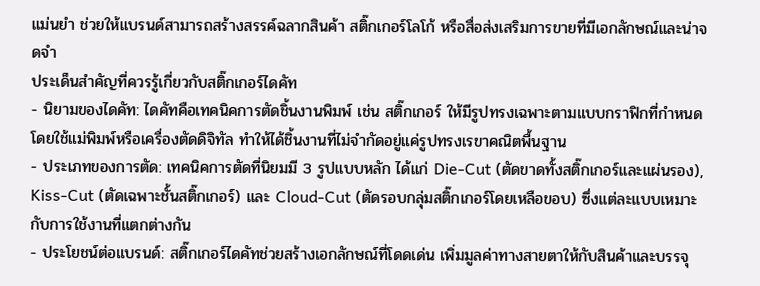แม่นยำ ช่วยให้แบรนด์สามารถสร้างสรรค์ฉลากสินค้า สติ๊กเกอร์โลโก้ หรือสื่อส่งเสริมการขายที่มีเอกลักษณ์และน่าจดจำ
ประเด็นสำคัญที่ควรรู้เกี่ยวกับสติ๊กเกอร์ไดคัท
- นิยามของไดคัท: ไดคัทคือเทคนิคการตัดชิ้นงานพิมพ์ เช่น สติ๊กเกอร์ ให้มีรูปทรงเฉพาะตามแบบกราฟิกที่กำหนด โดยใช้แม่พิมพ์หรือเครื่องตัดดิจิทัล ทำให้ได้ชิ้นงานที่ไม่จำกัดอยู่แค่รูปทรงเรขาคณิตพื้นฐาน
- ประเภทของการตัด: เทคนิคการตัดที่นิยมมี 3 รูปแบบหลัก ได้แก่ Die-Cut (ตัดขาดทั้งสติ๊กเกอร์และแผ่นรอง), Kiss-Cut (ตัดเฉพาะชั้นสติ๊กเกอร์) และ Cloud-Cut (ตัดรอบกลุ่มสติ๊กเกอร์โดยเหลือขอบ) ซึ่งแต่ละแบบเหมาะกับการใช้งานที่แตกต่างกัน
- ประโยชน์ต่อแบรนด์: สติ๊กเกอร์ไดคัทช่วยสร้างเอกลักษณ์ที่โดดเด่น เพิ่มมูลค่าทางสายตาให้กับสินค้าและบรรจุ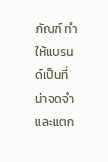ภัณฑ์ ทำให้แบรนด์เป็นที่น่าจดจำและแตก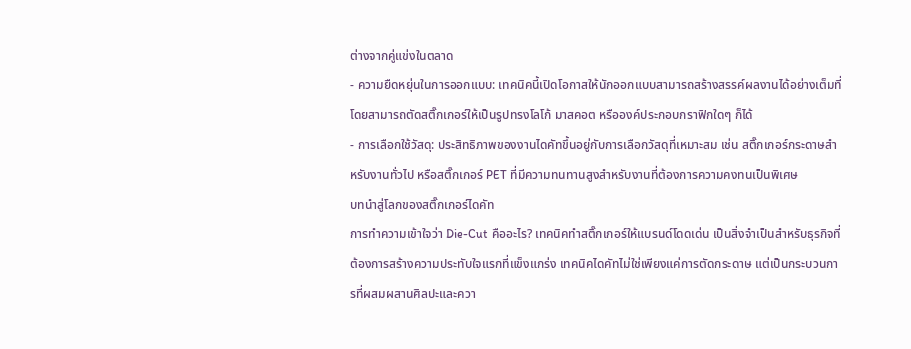ต่างจากคู่แข่งในตลาด
- ความยืดหยุ่นในการออกแบบ: เทคนิคนี้เปิดโอกาสให้นักออกแบบสามารถสร้างสรรค์ผลงานได้อย่างเต็มที่ โดยสามารถตัดสติ๊กเกอร์ให้เป็นรูปทรงโลโก้ มาสคอต หรือองค์ประกอบกราฟิกใดๆ ก็ได้
- การเลือกใช้วัสดุ: ประสิทธิภาพของงานไดคัทขึ้นอยู่กับการเลือกวัสดุที่เหมาะสม เช่น สติ๊กเกอร์กระดาษสำหรับงานทั่วไป หรือสติ๊กเกอร์ PET ที่มีความทนทานสูงสำหรับงานที่ต้องการความคงทนเป็นพิเศษ
บทนำสู่โลกของสติ๊กเกอร์ไดคัท
การทำความเข้าใจว่า Die-Cut คืออะไร? เทคนิคทำสติ๊กเกอร์ให้แบรนด์โดดเด่น เป็นสิ่งจำเป็นสำหรับธุรกิจที่ต้องการสร้างความประทับใจแรกที่แข็งแกร่ง เทคนิคไดคัทไม่ใช่เพียงแค่การตัดกระดาษ แต่เป็นกระบวนการที่ผสมผสานศิลปะและควา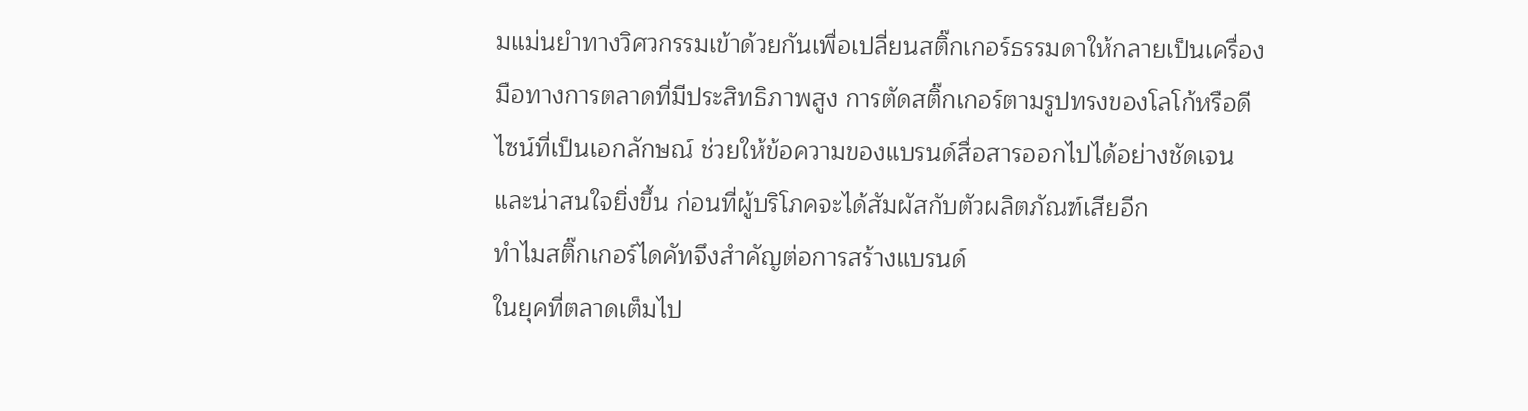มแม่นยำทางวิศวกรรมเข้าด้วยกันเพื่อเปลี่ยนสติ๊กเกอร์ธรรมดาให้กลายเป็นเครื่องมือทางการตลาดที่มีประสิทธิภาพสูง การตัดสติ๊กเกอร์ตามรูปทรงของโลโก้หรือดีไซน์ที่เป็นเอกลักษณ์ ช่วยให้ข้อความของแบรนด์สื่อสารออกไปได้อย่างชัดเจนและน่าสนใจยิ่งขึ้น ก่อนที่ผู้บริโภคจะได้สัมผัสกับตัวผลิตภัณฑ์เสียอีก
ทำไมสติ๊กเกอร์ไดคัทจึงสำคัญต่อการสร้างแบรนด์
ในยุคที่ตลาดเต็มไป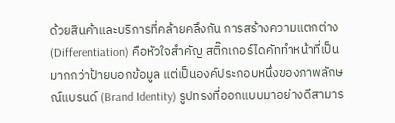ด้วยสินค้าและบริการที่คล้ายคลึงกัน การสร้างความแตกต่าง (Differentiation) คือหัวใจสำคัญ สติ๊กเกอร์ไดคัททำหน้าที่เป็นมากกว่าป้ายบอกข้อมูล แต่เป็นองค์ประกอบหนึ่งของภาพลักษณ์แบรนด์ (Brand Identity) รูปทรงที่ออกแบบมาอย่างดีสามาร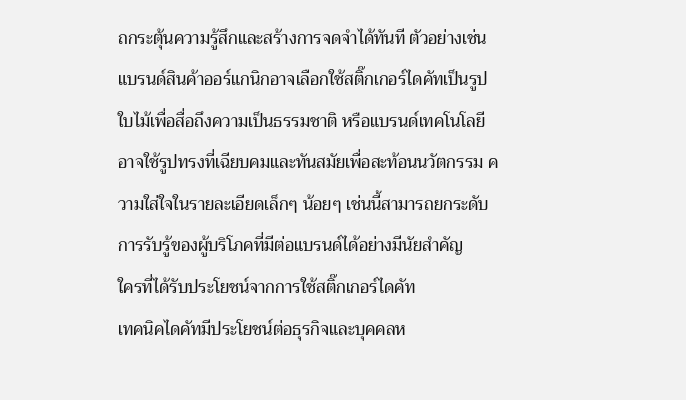ถกระตุ้นความรู้สึกและสร้างการจดจำได้ทันที ตัวอย่างเช่น แบรนด์สินค้าออร์แกนิกอาจเลือกใช้สติ๊กเกอร์ไดคัทเป็นรูปใบไม้เพื่อสื่อถึงความเป็นธรรมชาติ หรือแบรนด์เทคโนโลยีอาจใช้รูปทรงที่เฉียบคมและทันสมัยเพื่อสะท้อนนวัตกรรม ความใส่ใจในรายละเอียดเล็กๆ น้อยๆ เช่นนี้สามารถยกระดับการรับรู้ของผู้บริโภคที่มีต่อแบรนด์ได้อย่างมีนัยสำคัญ
ใครที่ได้รับประโยชน์จากการใช้สติ๊กเกอร์ไดคัท
เทคนิคไดคัทมีประโยชน์ต่อธุรกิจและบุคคลห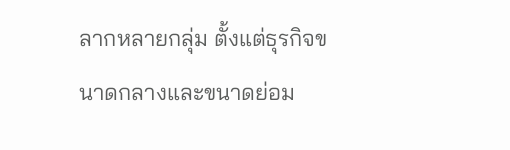ลากหลายกลุ่ม ตั้งแต่ธุรกิจขนาดกลางและขนาดย่อม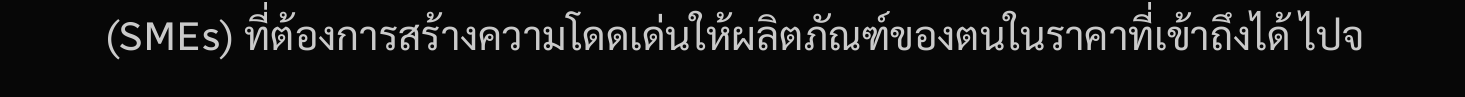(SMEs) ที่ต้องการสร้างความโดดเด่นให้ผลิตภัณฑ์ของตนในราคาที่เข้าถึงได้ ไปจ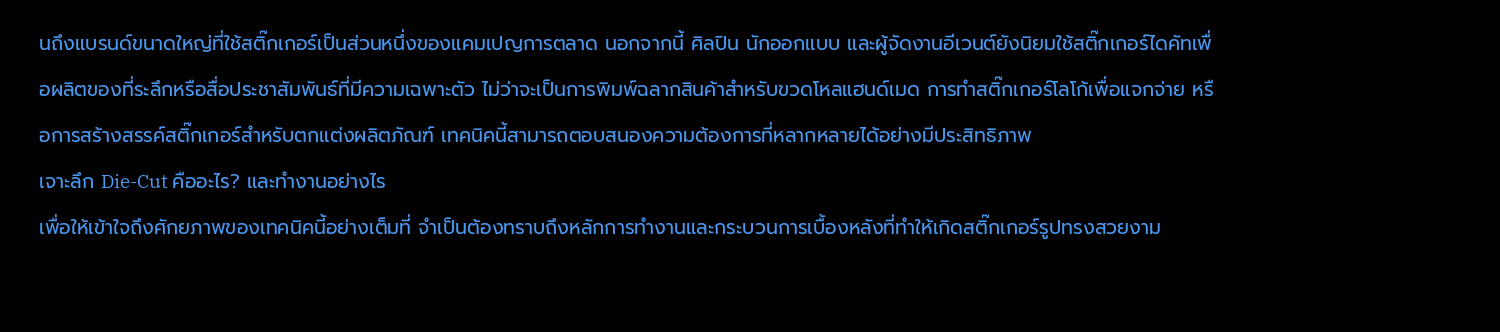นถึงแบรนด์ขนาดใหญ่ที่ใช้สติ๊กเกอร์เป็นส่วนหนึ่งของแคมเปญการตลาด นอกจากนี้ ศิลปิน นักออกแบบ และผู้จัดงานอีเวนต์ยังนิยมใช้สติ๊กเกอร์ไดคัทเพื่อผลิตของที่ระลึกหรือสื่อประชาสัมพันธ์ที่มีความเฉพาะตัว ไม่ว่าจะเป็นการพิมพ์ฉลากสินค้าสำหรับขวดโหลแฮนด์เมด การทำสติ๊กเกอร์โลโก้เพื่อแจกจ่าย หรือการสร้างสรรค์สติ๊กเกอร์สำหรับตกแต่งผลิตภัณฑ์ เทคนิคนี้สามารถตอบสนองความต้องการที่หลากหลายได้อย่างมีประสิทธิภาพ
เจาะลึก Die-Cut คืออะไร? และทำงานอย่างไร
เพื่อให้เข้าใจถึงศักยภาพของเทคนิคนี้อย่างเต็มที่ จำเป็นต้องทราบถึงหลักการทำงานและกระบวนการเบื้องหลังที่ทำให้เกิดสติ๊กเกอร์รูปทรงสวยงาม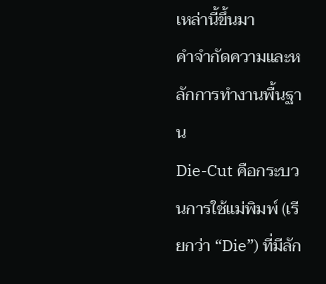เหล่านี้ขึ้นมา
คำจำกัดความและหลักการทำงานพื้นฐาน
Die-Cut คือกระบวนการใช้แม่พิมพ์ (เรียกว่า “Die”) ที่มีลัก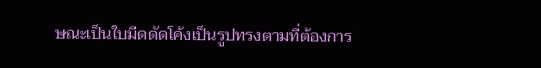ษณะเป็นใบมีดดัดโค้งเป็นรูปทรงตามที่ต้องการ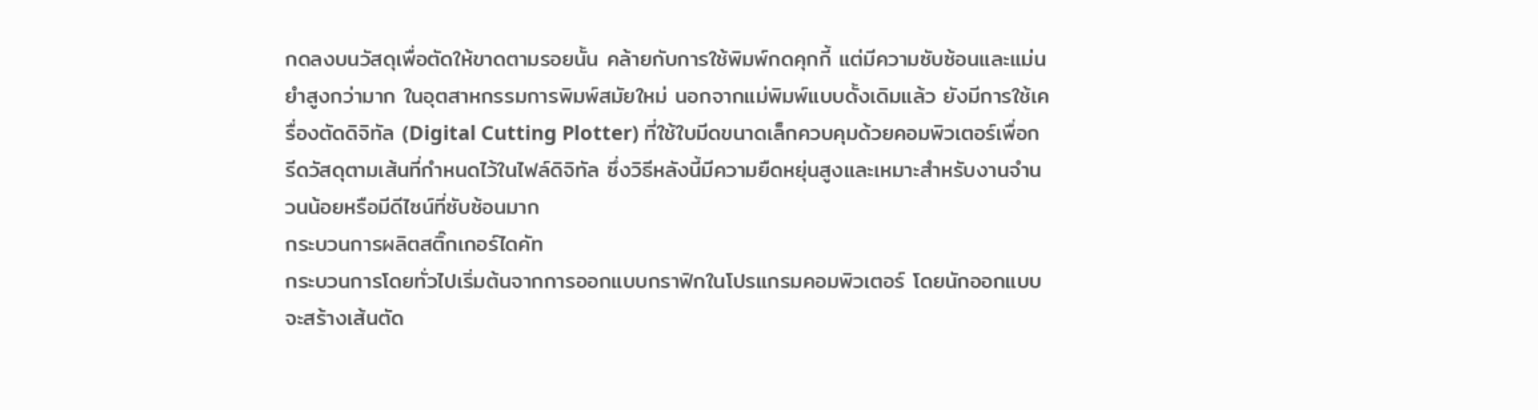กดลงบนวัสดุเพื่อตัดให้ขาดตามรอยนั้น คล้ายกับการใช้พิมพ์กดคุกกี้ แต่มีความซับซ้อนและแม่นยำสูงกว่ามาก ในอุตสาหกรรมการพิมพ์สมัยใหม่ นอกจากแม่พิมพ์แบบดั้งเดิมแล้ว ยังมีการใช้เครื่องตัดดิจิทัล (Digital Cutting Plotter) ที่ใช้ใบมีดขนาดเล็กควบคุมด้วยคอมพิวเตอร์เพื่อกรีดวัสดุตามเส้นที่กำหนดไว้ในไฟล์ดิจิทัล ซึ่งวิธีหลังนี้มีความยืดหยุ่นสูงและเหมาะสำหรับงานจำนวนน้อยหรือมีดีไซน์ที่ซับซ้อนมาก
กระบวนการผลิตสติ๊กเกอร์ไดคัท
กระบวนการโดยทั่วไปเริ่มต้นจากการออกแบบกราฟิกในโปรแกรมคอมพิวเตอร์ โดยนักออกแบบจะสร้างเส้นตัด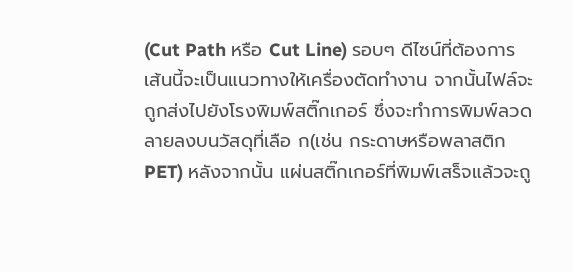(Cut Path หรือ Cut Line) รอบๆ ดีไซน์ที่ต้องการ เส้นนี้จะเป็นแนวทางให้เครื่องตัดทำงาน จากนั้นไฟล์จะถูกส่งไปยังโรงพิมพ์สติ๊กเกอร์ ซึ่งจะทำการพิมพ์ลวดลายลงบนวัสดุที่เลือ ก(เช่น กระดาษหรือพลาสติก PET) หลังจากนั้น แผ่นสติ๊กเกอร์ที่พิมพ์เสร็จแล้วจะถู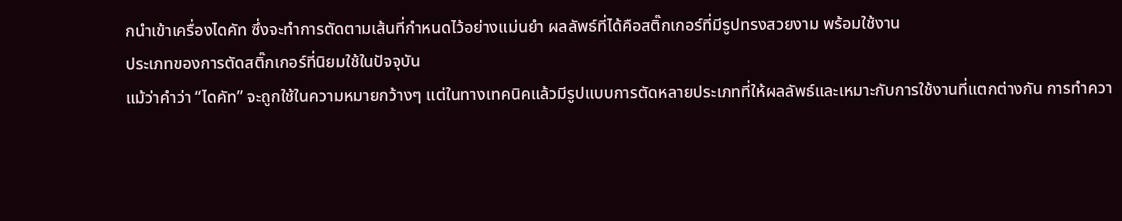กนำเข้าเครื่องไดคัท ซึ่งจะทำการตัดตามเส้นที่กำหนดไว้อย่างแม่นยำ ผลลัพธ์ที่ได้คือสติ๊กเกอร์ที่มีรูปทรงสวยงาม พร้อมใช้งาน
ประเภทของการตัดสติ๊กเกอร์ที่นิยมใช้ในปัจจุบัน
แม้ว่าคำว่า “ไดคัท” จะถูกใช้ในความหมายกว้างๆ แต่ในทางเทคนิคแล้วมีรูปแบบการตัดหลายประเภทที่ให้ผลลัพธ์และเหมาะกับการใช้งานที่แตกต่างกัน การทำควา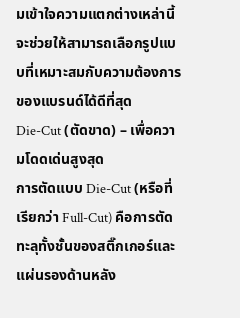มเข้าใจความแตกต่างเหล่านี้จะช่วยให้สามารถเลือกรูปแบบที่เหมาะสมกับความต้องการของแบรนด์ได้ดีที่สุด
Die-Cut (ตัดขาด) – เพื่อความโดดเด่นสูงสุด
การตัดแบบ Die-Cut (หรือที่เรียกว่า Full-Cut) คือการตัดทะลุทั้งชั้นของสติ๊กเกอร์และแผ่นรองด้านหลัง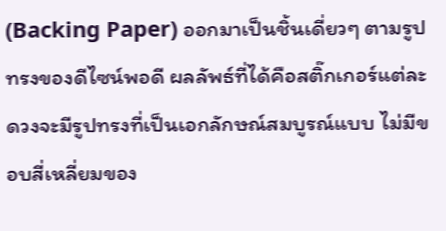(Backing Paper) ออกมาเป็นชิ้นเดี่ยวๆ ตามรูปทรงของดีไซน์พอดี ผลลัพธ์ที่ได้คือสติ๊กเกอร์แต่ละดวงจะมีรูปทรงที่เป็นเอกลักษณ์สมบูรณ์แบบ ไม่มีขอบสี่เหลี่ยมของ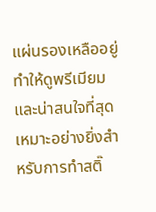แผ่นรองเหลืออยู่ ทำให้ดูพรีเมียมและน่าสนใจที่สุด เหมาะอย่างยิ่งสำหรับการทำสติ๊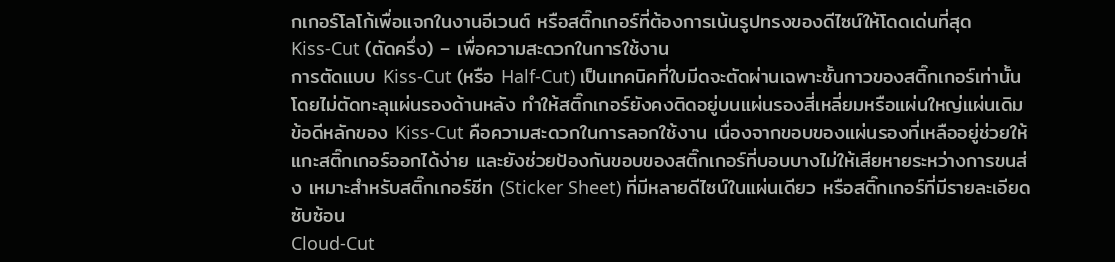กเกอร์โลโก้เพื่อแจกในงานอีเวนต์ หรือสติ๊กเกอร์ที่ต้องการเน้นรูปทรงของดีไซน์ให้โดดเด่นที่สุด
Kiss-Cut (ตัดครึ่ง) – เพื่อความสะดวกในการใช้งาน
การตัดแบบ Kiss-Cut (หรือ Half-Cut) เป็นเทคนิคที่ใบมีดจะตัดผ่านเฉพาะชั้นกาวของสติ๊กเกอร์เท่านั้น โดยไม่ตัดทะลุแผ่นรองด้านหลัง ทำให้สติ๊กเกอร์ยังคงติดอยู่บนแผ่นรองสี่เหลี่ยมหรือแผ่นใหญ่แผ่นเดิม ข้อดีหลักของ Kiss-Cut คือความสะดวกในการลอกใช้งาน เนื่องจากขอบของแผ่นรองที่เหลืออยู่ช่วยให้แกะสติ๊กเกอร์ออกได้ง่าย และยังช่วยป้องกันขอบของสติ๊กเกอร์ที่บอบบางไม่ให้เสียหายระหว่างการขนส่ง เหมาะสำหรับสติ๊กเกอร์ชีท (Sticker Sheet) ที่มีหลายดีไซน์ในแผ่นเดียว หรือสติ๊กเกอร์ที่มีรายละเอียดซับซ้อน
Cloud-Cut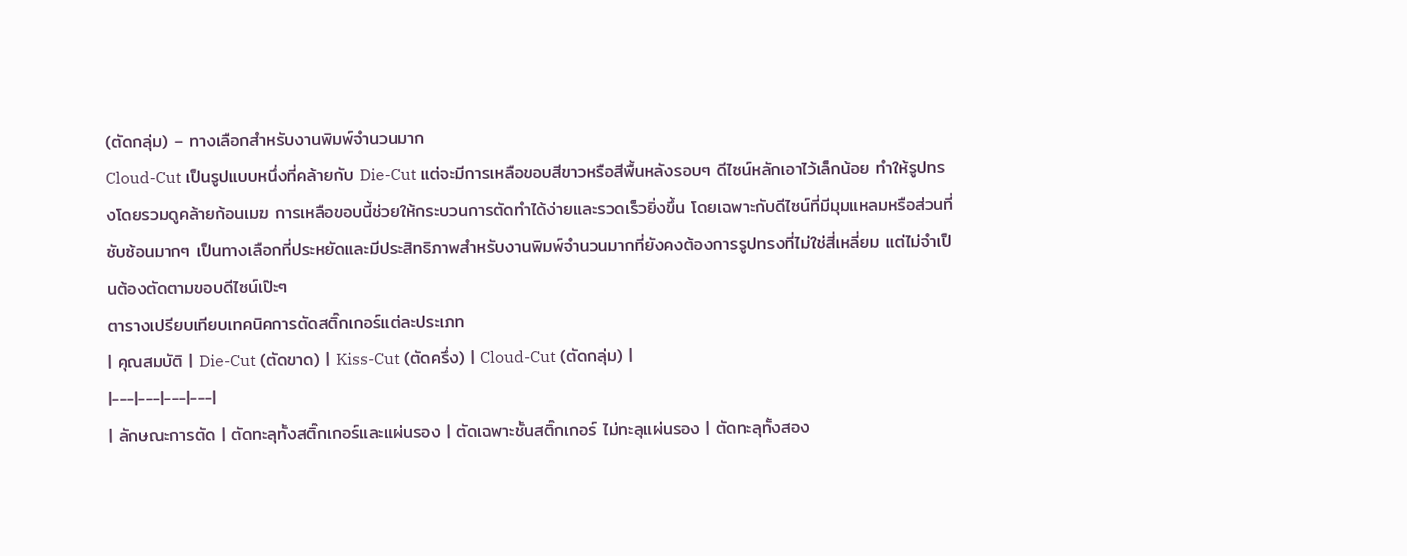(ตัดกลุ่ม) – ทางเลือกสำหรับงานพิมพ์จำนวนมาก
Cloud-Cut เป็นรูปแบบหนึ่งที่คล้ายกับ Die-Cut แต่จะมีการเหลือขอบสีขาวหรือสีพื้นหลังรอบๆ ดีไซน์หลักเอาไว้เล็กน้อย ทำให้รูปทรงโดยรวมดูคล้ายก้อนเมฆ การเหลือขอบนี้ช่วยให้กระบวนการตัดทำได้ง่ายและรวดเร็วยิ่งขึ้น โดยเฉพาะกับดีไซน์ที่มีมุมแหลมหรือส่วนที่ซับซ้อนมากๆ เป็นทางเลือกที่ประหยัดและมีประสิทธิภาพสำหรับงานพิมพ์จำนวนมากที่ยังคงต้องการรูปทรงที่ไม่ใช่สี่เหลี่ยม แต่ไม่จำเป็นต้องตัดตามขอบดีไซน์เป๊ะๆ
ตารางเปรียบเทียบเทคนิคการตัดสติ๊กเกอร์แต่ละประเภท
| คุณสมบัติ | Die-Cut (ตัดขาด) | Kiss-Cut (ตัดครึ่ง) | Cloud-Cut (ตัดกลุ่ม) |
|---|---|---|---|
| ลักษณะการตัด | ตัดทะลุทั้งสติ๊กเกอร์และแผ่นรอง | ตัดเฉพาะชั้นสติ๊กเกอร์ ไม่ทะลุแผ่นรอง | ตัดทะลุทั้งสอง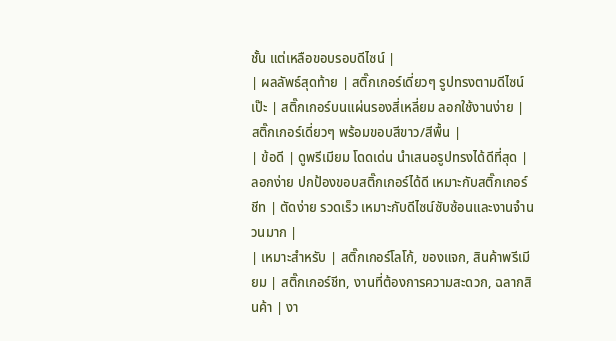ชั้น แต่เหลือขอบรอบดีไซน์ |
| ผลลัพธ์สุดท้าย | สติ๊กเกอร์เดี่ยวๆ รูปทรงตามดีไซน์เป๊ะ | สติ๊กเกอร์บนแผ่นรองสี่เหลี่ยม ลอกใช้งานง่าย | สติ๊กเกอร์เดี่ยวๆ พร้อมขอบสีขาว/สีพื้น |
| ข้อดี | ดูพรีเมียม โดดเด่น นำเสนอรูปทรงได้ดีที่สุด | ลอกง่าย ปกป้องขอบสติ๊กเกอร์ได้ดี เหมาะกับสติ๊กเกอร์ชีท | ตัดง่าย รวดเร็ว เหมาะกับดีไซน์ซับซ้อนและงานจำนวนมาก |
| เหมาะสำหรับ | สติ๊กเกอร์โลโก้, ของแจก, สินค้าพรีเมียม | สติ๊กเกอร์ชีท, งานที่ต้องการความสะดวก, ฉลากสินค้า | งา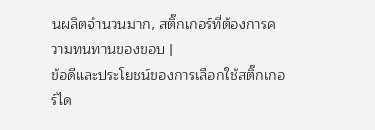นผลิตจำนวนมาก, สติ๊กเกอร์ที่ต้องการความทนทานของขอบ |
ข้อดีและประโยชน์ของการเลือกใช้สติ๊กเกอร์ได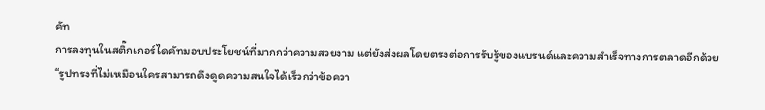คัท
การลงทุนในสติ๊กเกอร์ไดคัทมอบประโยชน์ที่มากกว่าความสวยงาม แต่ยังส่งผลโดยตรงต่อการรับรู้ของแบรนด์และความสำเร็จทางการตลาดอีกด้วย
“รูปทรงที่ไม่เหมือนใครสามารถดึงดูดความสนใจได้เร็วกว่าข้อควา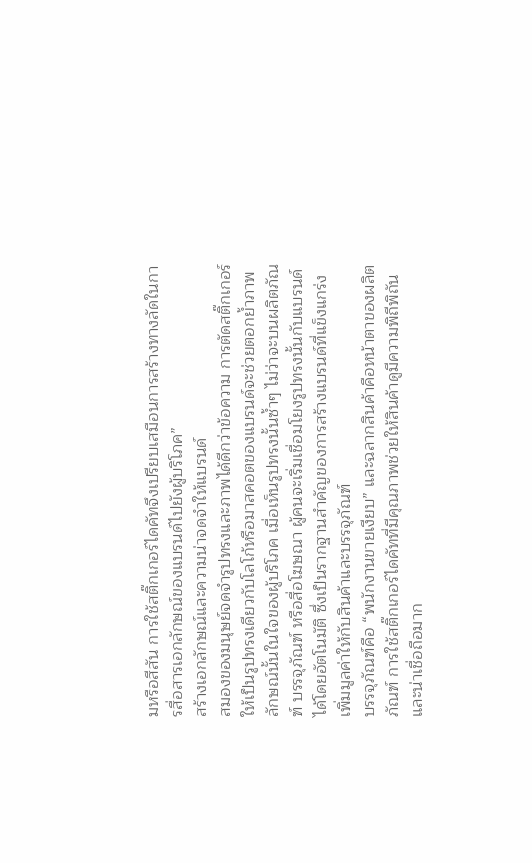มหรือสีสัน การใช้สติ๊กเกอร์ไดคัทจึงเปรียบเสมือนการสร้างทางลัดในการสื่อสารเอกลักษณ์ของแบรนด์ไปยังผู้บริโภค”
สร้างเอกลักษณ์และความน่าจดจำให้แบรนด์
สมองของมนุษย์จดจำรูปทรงและภาพได้ดีกว่าข้อความ การตัดสติ๊กเกอร์ให้เป็นรูปทรงเดียวกับโลโก้หรือมาสคอตของแบรนด์จะช่วยตอกย้ำภาพลักษณ์นั้นในใจของผู้บริโภค เมื่อเห็นรูปทรงนั้นซ้ำๆ ไม่ว่าจะบนผลิตภัณฑ์ บรรจุภัณฑ์ หรือสื่อโฆษณา ผู้คนจะเริ่มเชื่อมโยงรูปทรงนั้นกับแบรนด์ได้โดยอัตโนมัติ ซึ่งเป็นรากฐานสำคัญของการสร้างแบรนด์ที่แข็งแกร่ง
เพิ่มมูลค่าให้กับสินค้าและบรรจุภัณฑ์
บรรจุภัณฑ์คือ “พนักงานขายเงียบ” และฉลากสินค้าคือหน้าตาของผลิตภัณฑ์ การใช้สติ๊กเกอร์ไดคัทที่มีคุณภาพช่วยให้สินค้าดูมีความพิถีพิถันและน่าเชื่อถือมาก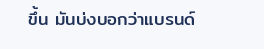ขึ้น มันบ่งบอกว่าแบรนด์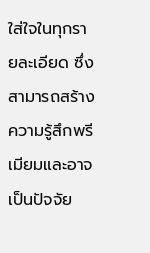ใส่ใจในทุกรายละเอียด ซึ่งสามารถสร้างความรู้สึกพรีเมียมและอาจเป็นปัจจัย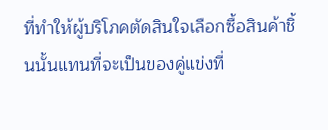ที่ทำให้ผู้บริโภคตัดสินใจเลือกซื้อสินค้าชิ้นนั้นแทนที่จะเป็นของคู่แข่งที่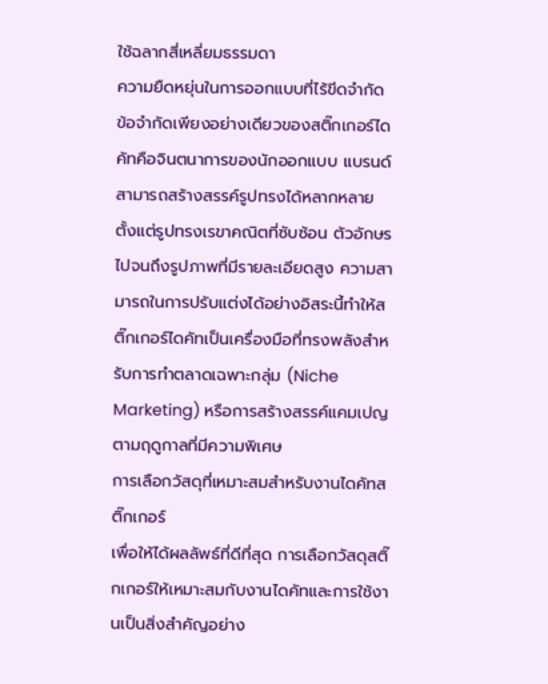ใช้ฉลากสี่เหลี่ยมธรรมดา
ความยืดหยุ่นในการออกแบบที่ไร้ขีดจำกัด
ข้อจำกัดเพียงอย่างเดียวของสติ๊กเกอร์ไดคัทคือจินตนาการของนักออกแบบ แบรนด์สามารถสร้างสรรค์รูปทรงได้หลากหลาย ตั้งแต่รูปทรงเรขาคณิตที่ซับซ้อน ตัวอักษร ไปจนถึงรูปภาพที่มีรายละเอียดสูง ความสามารถในการปรับแต่งได้อย่างอิสระนี้ทำให้สติ๊กเกอร์ไดคัทเป็นเครื่องมือที่ทรงพลังสำหรับการทำตลาดเฉพาะกลุ่ม (Niche Marketing) หรือการสร้างสรรค์แคมเปญตามฤดูกาลที่มีความพิเศษ
การเลือกวัสดุที่เหมาะสมสำหรับงานไดคัทสติ๊กเกอร์
เพื่อให้ได้ผลลัพธ์ที่ดีที่สุด การเลือกวัสดุสติ๊กเกอร์ให้เหมาะสมกับงานไดคัทและการใช้งานเป็นสิ่งสำคัญอย่าง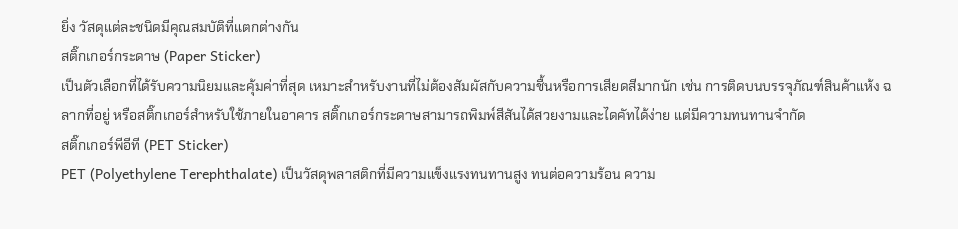ยิ่ง วัสดุแต่ละชนิดมีคุณสมบัติที่แตกต่างกัน
สติ๊กเกอร์กระดาษ (Paper Sticker)
เป็นตัวเลือกที่ได้รับความนิยมและคุ้มค่าที่สุด เหมาะสำหรับงานที่ไม่ต้องสัมผัสกับความชื้นหรือการเสียดสีมากนัก เช่น การติดบนบรรจุภัณฑ์สินค้าแห้ง ฉลากที่อยู่ หรือสติ๊กเกอร์สำหรับใช้ภายในอาคาร สติ๊กเกอร์กระดาษสามารถพิมพ์สีสันได้สวยงามและไดคัทได้ง่าย แต่มีความทนทานจำกัด
สติ๊กเกอร์พีอีที (PET Sticker)
PET (Polyethylene Terephthalate) เป็นวัสดุพลาสติกที่มีความแข็งแรงทนทานสูง ทนต่อความร้อน ความ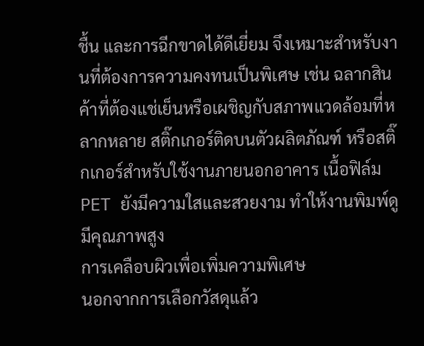ชื้น และการฉีกขาดได้ดีเยี่ยม จึงเหมาะสำหรับงานที่ต้องการความคงทนเป็นพิเศษ เช่น ฉลากสินค้าที่ต้องแช่เย็นหรือเผชิญกับสภาพแวดล้อมที่หลากหลาย สติ๊กเกอร์ติดบนตัวผลิตภัณฑ์ หรือสติ๊กเกอร์สำหรับใช้งานภายนอกอาคาร เนื้อฟิล์ม PET ยังมีความใสและสวยงาม ทำให้งานพิมพ์ดูมีคุณภาพสูง
การเคลือบผิวเพื่อเพิ่มความพิเศษ
นอกจากการเลือกวัสดุแล้ว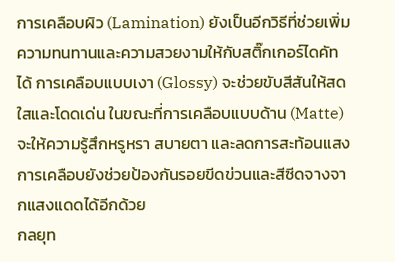การเคลือบผิว (Lamination) ยังเป็นอีกวิธีที่ช่วยเพิ่มความทนทานและความสวยงามให้กับสติ๊กเกอร์ไดคัทได้ การเคลือบแบบเงา (Glossy) จะช่วยขับสีสันให้สดใสและโดดเด่น ในขณะที่การเคลือบแบบด้าน (Matte) จะให้ความรู้สึกหรูหรา สบายตา และลดการสะท้อนแสง การเคลือบยังช่วยป้องกันรอยขีดข่วนและสีซีดจางจากแสงแดดได้อีกด้วย
กลยุท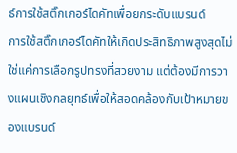ธ์การใช้สติ๊กเกอร์ไดคัทเพื่อยกระดับแบรนด์
การใช้สติ๊กเกอร์ไดคัทให้เกิดประสิทธิภาพสูงสุดไม่ใช่แค่การเลือกรูปทรงที่สวยงาม แต่ต้องมีการวางแผนเชิงกลยุทธ์เพื่อให้สอดคล้องกับเป้าหมายของแบรนด์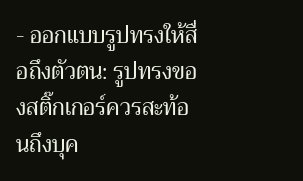- ออกแบบรูปทรงให้สื่อถึงตัวตน: รูปทรงของสติ๊กเกอร์ควรสะท้อนถึงบุค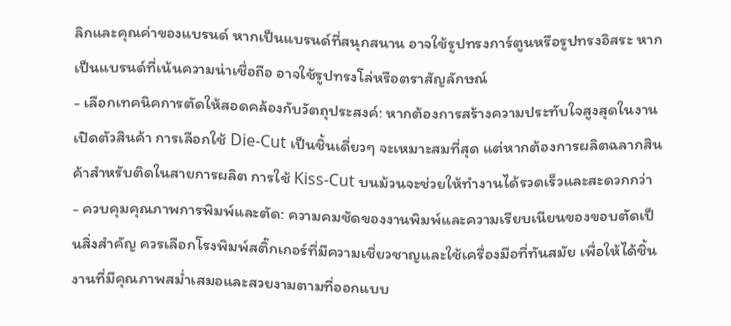ลิกและคุณค่าของแบรนด์ หากเป็นแบรนด์ที่สนุกสนาน อาจใช้รูปทรงการ์ตูนหรือรูปทรงอิสระ หากเป็นแบรนด์ที่เน้นความน่าเชื่อถือ อาจใช้รูปทรงโล่หรือตราสัญลักษณ์
- เลือกเทคนิคการตัดให้สอดคล้องกับวัตถุประสงค์: หากต้องการสร้างความประทับใจสูงสุดในงานเปิดตัวสินค้า การเลือกใช้ Die-Cut เป็นชิ้นเดี่ยวๆ จะเหมาะสมที่สุด แต่หากต้องการผลิตฉลากสินค้าสำหรับติดในสายการผลิต การใช้ Kiss-Cut บนม้วนจะช่วยให้ทำงานได้รวดเร็วและสะดวกกว่า
- ควบคุมคุณภาพการพิมพ์และตัด: ความคมชัดของงานพิมพ์และความเรียบเนียนของขอบตัดเป็นสิ่งสำคัญ ควรเลือกโรงพิมพ์สติ๊กเกอร์ที่มีความเชี่ยวชาญและใช้เครื่องมือที่ทันสมัย เพื่อให้ได้ชิ้นงานที่มีคุณภาพสม่ำเสมอและสวยงามตามที่ออกแบบ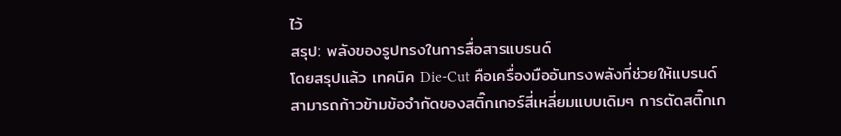ไว้
สรุป: พลังของรูปทรงในการสื่อสารแบรนด์
โดยสรุปแล้ว เทคนิค Die-Cut คือเครื่องมืออันทรงพลังที่ช่วยให้แบรนด์สามารถก้าวข้ามข้อจำกัดของสติ๊กเกอร์สี่เหลี่ยมแบบเดิมๆ การตัดสติ๊กเก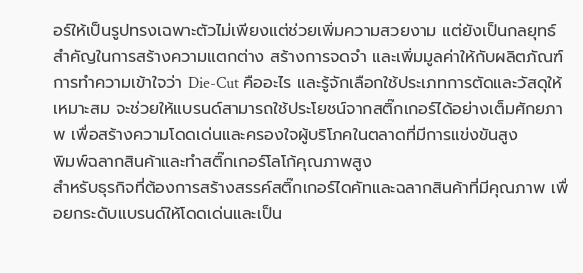อร์ให้เป็นรูปทรงเฉพาะตัวไม่เพียงแต่ช่วยเพิ่มความสวยงาม แต่ยังเป็นกลยุทธ์สำคัญในการสร้างความแตกต่าง สร้างการจดจำ และเพิ่มมูลค่าให้กับผลิตภัณฑ์ การทำความเข้าใจว่า Die-Cut คืออะไร และรู้จักเลือกใช้ประเภทการตัดและวัสดุให้เหมาะสม จะช่วยให้แบรนด์สามารถใช้ประโยชน์จากสติ๊กเกอร์ได้อย่างเต็มศักยภาพ เพื่อสร้างความโดดเด่นและครองใจผู้บริโภคในตลาดที่มีการแข่งขันสูง
พิมพ์ฉลากสินค้าและทำสติ๊กเกอร์โลโก้คุณภาพสูง
สำหรับธุรกิจที่ต้องการสร้างสรรค์สติ๊กเกอร์ไดคัทและฉลากสินค้าที่มีคุณภาพ เพื่อยกระดับแบรนด์ให้โดดเด่นและเป็น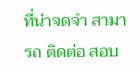ที่น่าจดจำ สามารถ ติดต่อ สอบ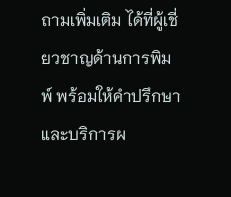ถามเพิ่มเติม ได้ที่ผู้เชี่ยวชาญด้านการพิมพ์ พร้อมให้คำปรึกษาและบริการผ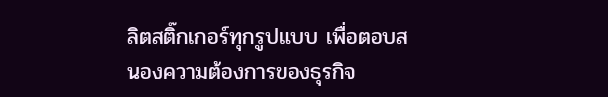ลิตสติ๊กเกอร์ทุกรูปแบบ เพื่อตอบสนองความต้องการของธุรกิจ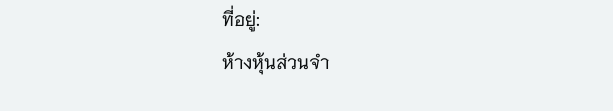ที่อยู่:
ห้างหุ้นส่วนจำ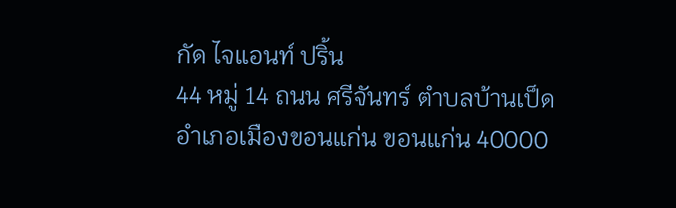กัด ไจแอนท์ ปริ้น
44 หมู่ 14 ถนน ศรีจันทร์ ตำบลบ้านเป็ด อำเภอเมืองขอนแก่น ขอนแก่น 40000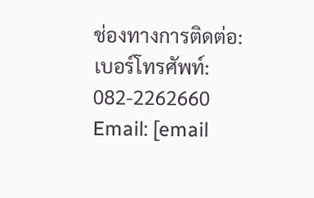ช่องทางการติดต่อ:
เบอร์โทรศัพท์: 082-2262660
Email: [email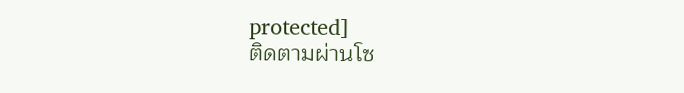protected]
ติดตามผ่านโซ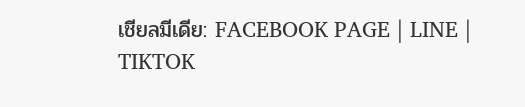เชียลมีเดีย: FACEBOOK PAGE | LINE | TIKTOK